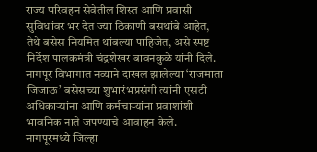राज्य परिवहन सेवेतील शिस्त आणि प्रवासी सुविधांवर भर देत ज्या ठिकाणी बसथांबे आहेत, तेथे बसेस नियमित थांबल्या पाहिजेत, असे स्पष्ट निर्देश पालकमंत्री चंद्रशेखर बावनकुळे यांनी दिले. नागपूर विभागात नव्याने दाखल झालेल्या ‘राजमाता जिजाऊ’ बसेसच्या शुभारंभप्रसंगी त्यांनी एसटी अधिकाऱ्यांना आणि कर्मचाऱ्यांना प्रवाशांशी भावनिक नाते जपण्याचे आवाहन केले.
नागपूरमध्ये जिल्हा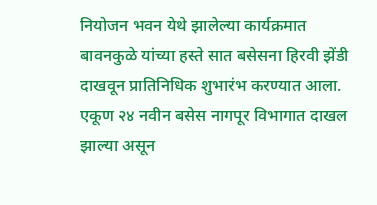नियोजन भवन येथे झालेल्या कार्यक्रमात बावनकुळे यांच्या हस्ते सात बसेसना हिरवी झेंडी दाखवून प्रातिनिधिक शुभारंभ करण्यात आला. एकूण २४ नवीन बसेस नागपूर विभागात दाखल झाल्या असून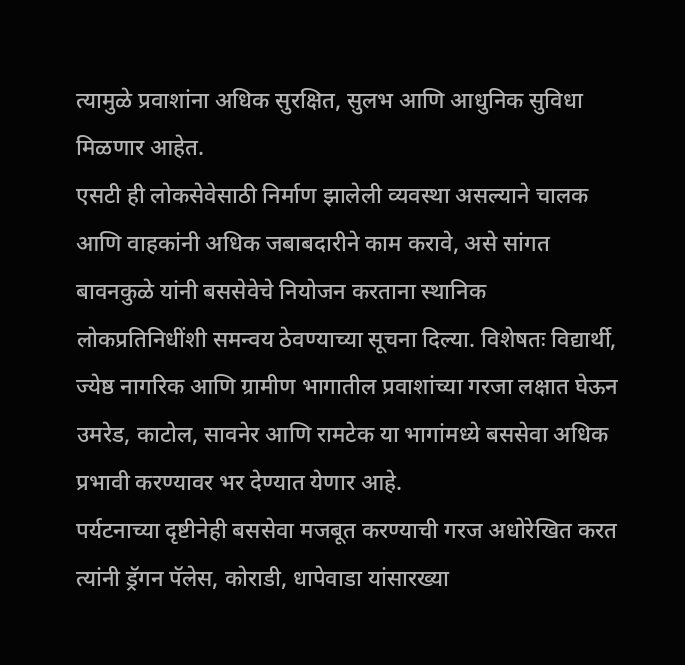त्यामुळे प्रवाशांना अधिक सुरक्षित, सुलभ आणि आधुनिक सुविधा मिळणार आहेत.
एसटी ही लोकसेवेसाठी निर्माण झालेली व्यवस्था असल्याने चालक आणि वाहकांनी अधिक जबाबदारीने काम करावे, असे सांगत बावनकुळे यांनी बससेवेचे नियोजन करताना स्थानिक लोकप्रतिनिधींशी समन्वय ठेवण्याच्या सूचना दिल्या. विशेषतः विद्यार्थी, ज्येष्ठ नागरिक आणि ग्रामीण भागातील प्रवाशांच्या गरजा लक्षात घेऊन उमरेड, काटोल, सावनेर आणि रामटेक या भागांमध्ये बससेवा अधिक प्रभावी करण्यावर भर देण्यात येणार आहे.
पर्यटनाच्या दृष्टीनेही बससेवा मजबूत करण्याची गरज अधोरेखित करत त्यांनी ड्रॅगन पॅलेस, कोराडी, धापेवाडा यांसारख्या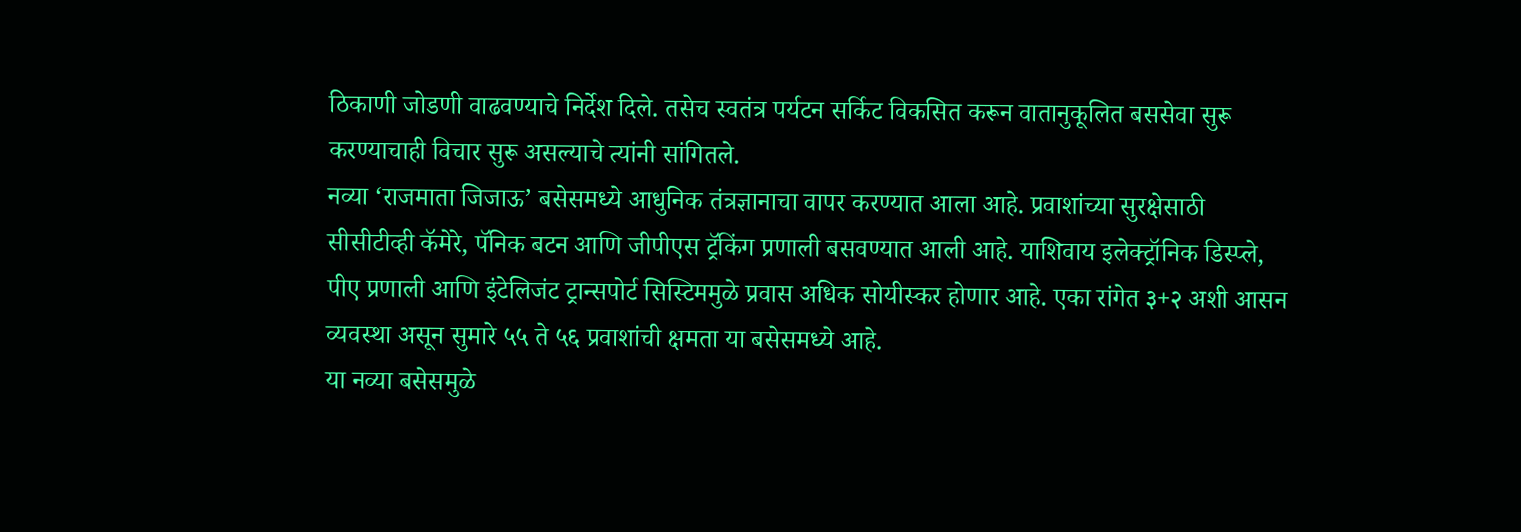ठिकाणी जोडणी वाढवण्याचे निर्देश दिले. तसेच स्वतंत्र पर्यटन सर्किट विकसित करून वातानुकूलित बससेवा सुरू करण्याचाही विचार सुरू असल्याचे त्यांनी सांगितले.
नव्या ‘राजमाता जिजाऊ’ बसेसमध्ये आधुनिक तंत्रज्ञानाचा वापर करण्यात आला आहे. प्रवाशांच्या सुरक्षेसाठी सीसीटीव्ही कॅमेरे, पॅनिक बटन आणि जीपीएस ट्रॅकिंग प्रणाली बसवण्यात आली आहे. याशिवाय इलेक्ट्रॉनिक डिस्प्ले, पीए प्रणाली आणि इंटेलिजंट ट्रान्सपोर्ट सिस्टिममुळे प्रवास अधिक सोयीस्कर होणार आहे. एका रांगेत ३+२ अशी आसन व्यवस्था असून सुमारे ५५ ते ५६ प्रवाशांची क्षमता या बसेसमध्ये आहे.
या नव्या बसेसमुळे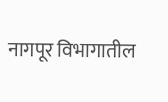नागपूर विभागातील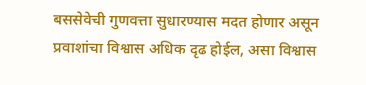बससेवेची गुणवत्ता सुधारण्यास मदत होणार असून प्रवाशांचा विश्वास अधिक दृढ होईल, असा विश्वास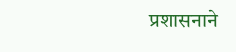प्रशासनाने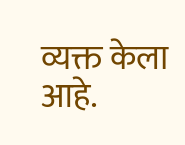व्यक्त केला आहे.